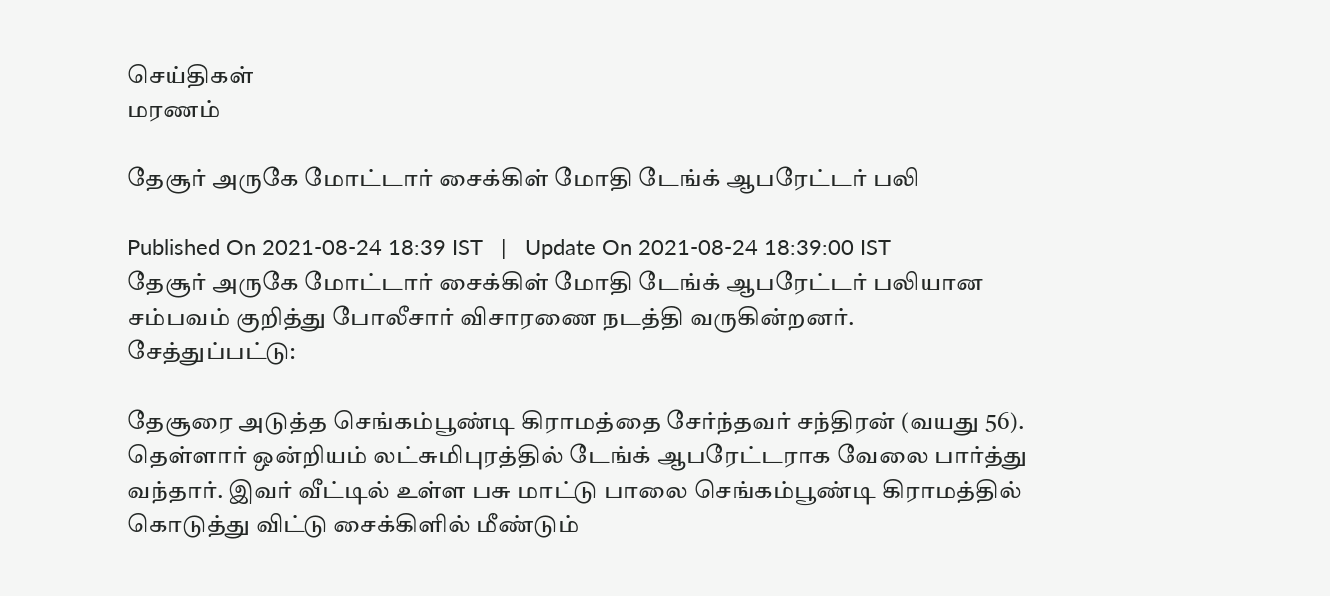செய்திகள்
மரணம்

தேசூர் அருகே மோட்டார் சைக்கிள் மோதி டேங்க் ஆபரேட்டர் பலி

Published On 2021-08-24 18:39 IST   |   Update On 2021-08-24 18:39:00 IST
தேசூர் அருகே மோட்டார் சைக்கிள் மோதி டேங்க் ஆபரேட்டர் பலியான சம்பவம் குறித்து போலீசார் விசாரணை நடத்தி வருகின்றனர்.
சேத்துப்பட்டு:

தேசூரை அடுத்த செங்கம்பூண்டி கிராமத்தை சேர்ந்தவர் சந்திரன் (வயது 56). தெள்ளார் ஒன்றியம் லட்சுமிபுரத்தில் டேங்க் ஆபரேட்டராக வேலை பார்த்து வந்தார். இவர் வீட்டில் உள்ள பசு மாட்டு பாலை செங்கம்பூண்டி கிராமத்தில் கொடுத்து விட்டு சைக்கிளில் மீண்டும்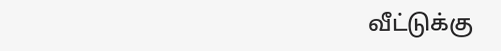வீட்டுக்கு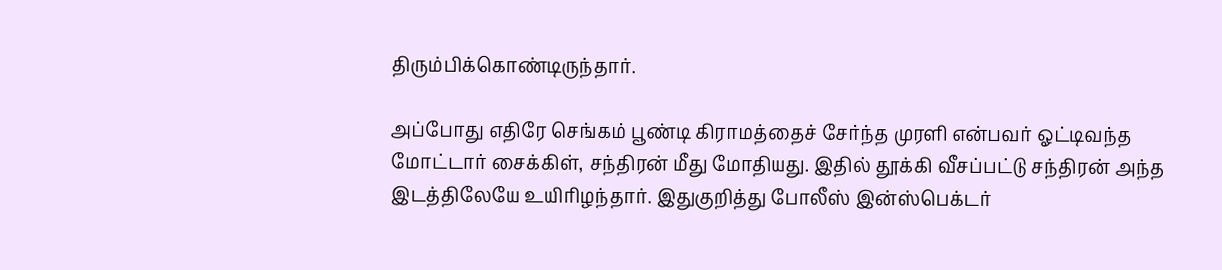திரும்பிக்கொண்டிருந்தார்.

அப்போது எதிரே செங்கம் பூண்டி கிராமத்தைச் சேர்ந்த முரளி என்பவர் ஓட்டிவந்த மோட்டார் சைக்கிள், சந்திரன் மீது மோதியது. இதில் தூக்கி வீசப்பட்டு சந்திரன் அந்த இடத்திலேயே உயிரிழந்தார். இதுகுறித்து போலீஸ் இன்ஸ்பெக்டர்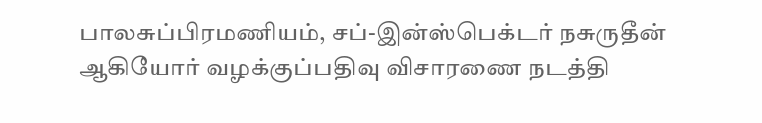பாலசுப்பிரமணியம், சப்-இன்ஸ்பெக்டர் நசுருதீன் ஆகியோர் வழக்குப்பதிவு விசாரணை நடத்தி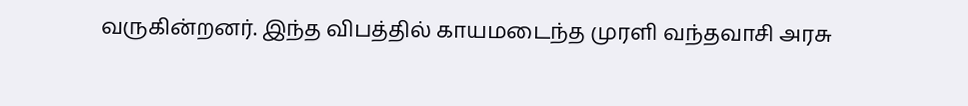வருகின்றனர். இந்த விபத்தில் காயமடைந்த முரளி வந்தவாசி அரசு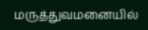மருத்துவமனையில்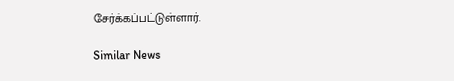சேர்க்கப்பட்டுள்ளார்.

Similar News